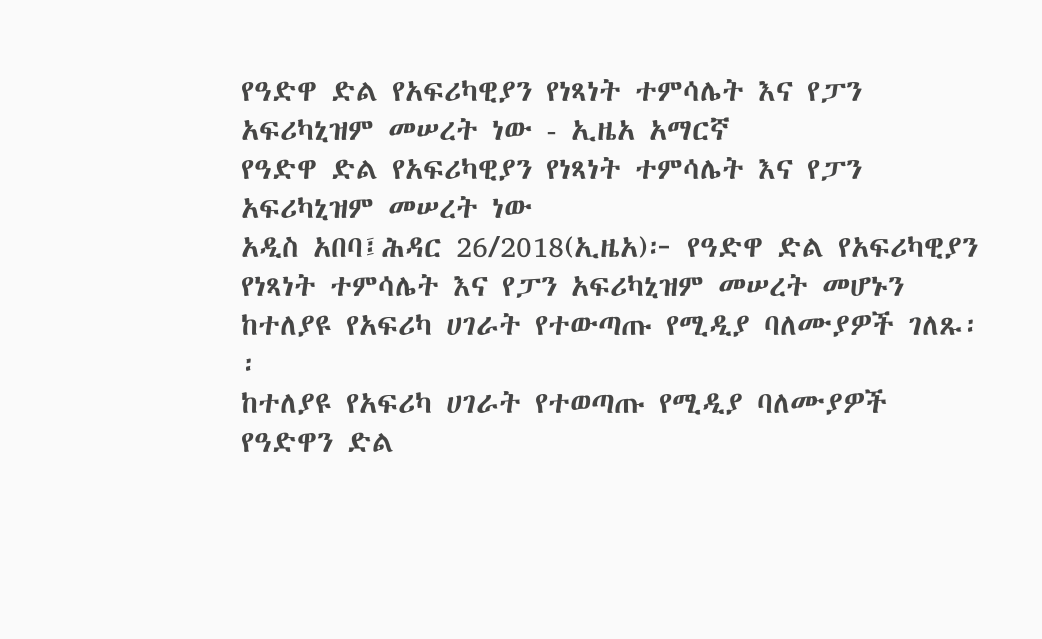የዓድዋ ድል የአፍሪካዊያን የነጻነት ተምሳሌት እና የፓን አፍሪካኒዝም መሠረት ነው - ኢዜአ አማርኛ
የዓድዋ ድል የአፍሪካዊያን የነጻነት ተምሳሌት እና የፓን አፍሪካኒዝም መሠረት ነው
አዲስ አበባ፤ሕዳር 26/2018(ኢዜአ)፦ የዓድዋ ድል የአፍሪካዊያን የነጻነት ተምሳሌት እና የፓን አፍሪካኒዝም መሠረት መሆኑን ከተለያዩ የአፍሪካ ሀገራት የተውጣጡ የሚዲያ ባለሙያዎች ገለጹ፡፡
ከተለያዩ የአፍሪካ ሀገራት የተወጣጡ የሚዲያ ባለሙያዎች የዓድዋን ድል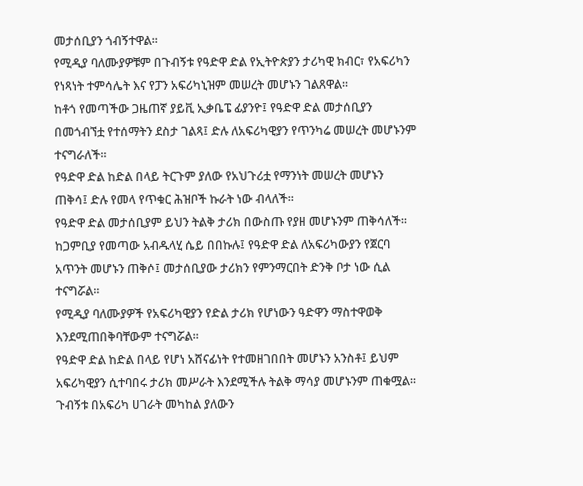መታሰቢያን ጎብኝተዋል፡፡
የሚዲያ ባለሙያዎቹም በጉብኝቱ የዓድዋ ድል የኢትዮጵያን ታሪካዊ ክብር፣ የአፍሪካን የነጻነት ተምሳሌት እና የፓን አፍሪካኒዝም መሠረት መሆኑን ገልጸዋል፡፡
ከቶጎ የመጣችው ጋዜጠኛ ያይቪ ኢቃቤፔ ፊያንዮ፤ የዓድዋ ድል መታሰቢያን በመጎብኘቷ የተሰማትን ደስታ ገልጻ፤ ድሉ ለአፍሪካዊያን የጥንካሬ መሠረት መሆኑንም ተናግራለች፡፡
የዓድዋ ድል ከድል በላይ ትርጉም ያለው የአህጉሪቷ የማንነት መሠረት መሆኑን ጠቅሳ፤ ድሉ የመላ የጥቁር ሕዝቦች ኩራት ነው ብላለች።
የዓድዋ ድል መታሰቢያም ይህን ትልቅ ታሪክ በውስጡ የያዘ መሆኑንም ጠቅሳለች፡፡
ከጋምቢያ የመጣው አብዱላሂ ሴይ በበኩሉ፤ የዓድዋ ድል ለአፍሪካውያን የጀርባ አጥንት መሆኑን ጠቅሶ፤ መታሰቢያው ታሪክን የምንማርበት ድንቅ ቦታ ነው ሲል ተናግሯል፡፡
የሚዲያ ባለሙያዎች የአፍሪካዊያን የድል ታሪክ የሆነውን ዓድዋን ማስተዋወቅ እንደሚጠበቅባቸውም ተናግሯል፡፡
የዓድዋ ድል ከድል በላይ የሆነ አሸናፊነት የተመዘገበበት መሆኑን አንስቶ፤ ይህም አፍሪካዊያን ሲተባበሩ ታሪክ መሥራት እንደሚችሉ ትልቅ ማሳያ መሆኑንም ጠቁሟል፡፡
ጉብኝቱ በአፍሪካ ሀገራት መካከል ያለውን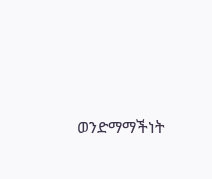ወንድማማችነት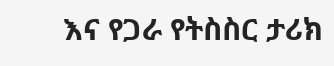እና የጋራ የትስስር ታሪክ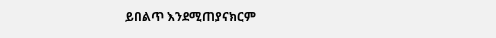ይበልጥ እንደሚጠያናክርም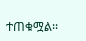ተጠቁሟል፡፡